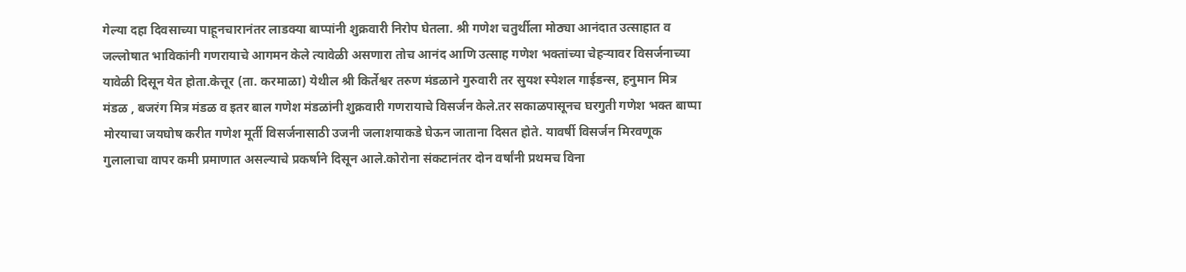गेल्या दहा दिवसाच्या पाहूनचारानंतर लाडक्या बाप्पांनी शुक्रवारी निरोप घेतला. श्री गणेश चतुर्थीला मोठ्या आनंदात उत्साहात व जल्लोषात भाविकांनी गणरायाचे आगमन केले त्यावेळी असणारा तोच आनंद आणि उत्साह गणेश भक्तांच्या चेहऱ्यावर विसर्जनाच्या यावेळी दिसून येत होता.केत्तूर (ता. करमाळा) येथील श्री किर्तेश्वर तरुण मंडळाने गुरुवारी तर सुयश स्पेशल गाईडन्स, हनुमान मित्र मंडळ , बजरंग मित्र मंडळ व इतर बाल गणेश मंडळांनी शुक्रवारी गणरायाचे विसर्जन केले.तर सकाळपासूनच घरगुती गणेश भक्त बाप्पा मोरयाचा जयघोष करीत गणेश मूर्ती विसर्जनासाठी उजनी जलाशयाकडे घेऊन जाताना दिसत होते. यावर्षी विसर्जन मिरवणूक गुलालाचा वापर कमी प्रमाणात असल्याचे प्रकर्षाने दिसून आले.कोरोना संकटानंतर दोन वर्षांनी प्रथमच विना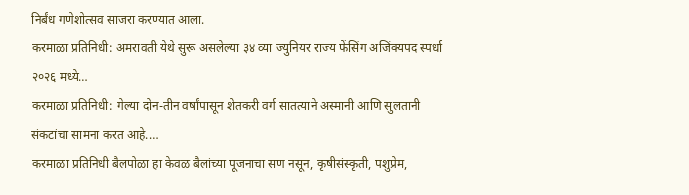निर्बंध गणेशोत्सव साजरा करण्यात आला.
करमाळा प्रतिनिधी: अमरावती येथे सुरू असलेल्या ३४ व्या ज्युनियर राज्य फेंसिंग अजिंक्यपद स्पर्धा २०२६ मध्ये…
करमाळा प्रतिनिधी: गेल्या दोन-तीन वर्षांपासून शेतकरी वर्ग सातत्याने अस्मानी आणि सुलतानी संकटांचा सामना करत आहे.…
करमाळा प्रतिनिधी बैलपोळा हा केवळ बैलांच्या पूजनाचा सण नसून, कृषीसंस्कृती, पशुप्रेम,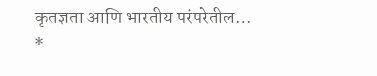कृतज्ञता आणि भारतीय परंपरेतील…
*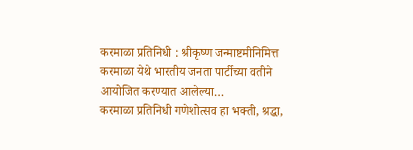करमाळा प्रतिनिधी : श्रीकृष्ण जन्माष्टमीनिमित्त करमाळा येथे भारतीय जनता पार्टीच्या वतीने आयोजित करण्यात आलेल्या…
करमाळा प्रतिनिधी गणेशोत्सव हा भक्ती, श्रद्धा,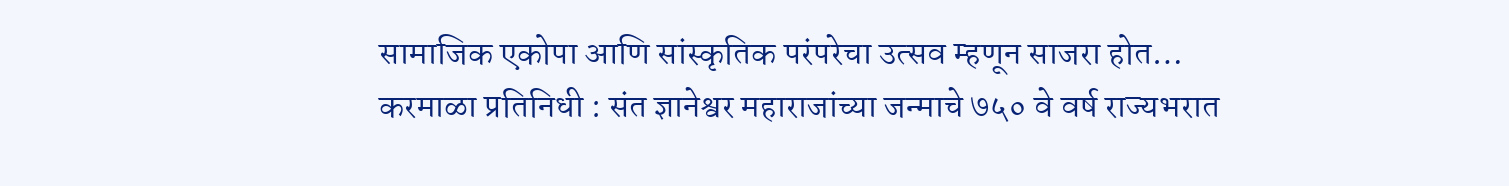सामाजिक एकोपा आणि सांस्कृतिक परंपरेचा उत्सव म्हणून साजरा होत…
करमाळा प्रतिनिधी : संत ज्ञानेश्वर महाराजांच्या जन्माचे ७५० वे वर्ष राज्यभरात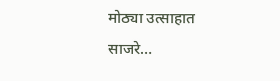मोठ्या उत्साहात साजरे…